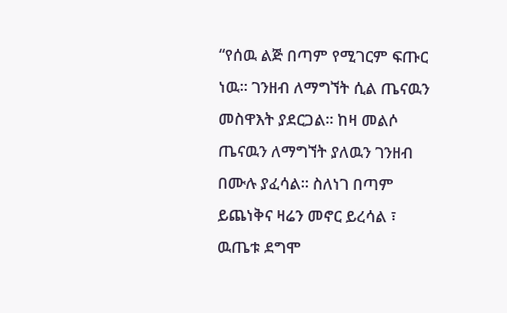“የሰዉ ልጅ በጣም የሚገርም ፍጡር ነዉ፡፡ ገንዘብ ለማግኘት ሲል ጤናዉን መስዋእት ያደርጋል፡፡ ከዛ መልሶ ጤናዉን ለማግኘት ያለዉን ገንዘብ በሙሉ ያፈሳል፡፡ ስለነገ በጣም ይጨነቅና ዛሬን መኖር ይረሳል ፣ ዉጤቱ ደግሞ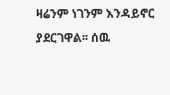ዛሬንም ነገንም እንዳይኖር ያደርገዋል፡፡ ሰዉ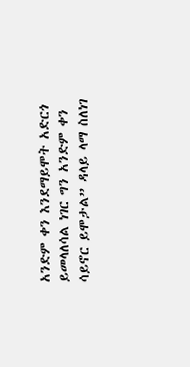አንድም ቀን እንደማይሞት አድርጎ ይመላለሳል ነገር ግን አንድም ቀን ሳይኖር ይሞታል” ዳላይ ላማ ስለነገ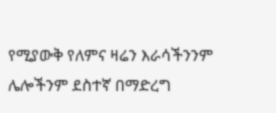የሚያውቅ የለምና ዛሬን እራሳችንንም ሌሎችንም ደስተኛ በማድረግ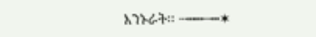እንኑራት፡፡ ┄┅┅┄┅✶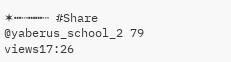✶┅┄┅┅┄ #Share @yaberus_school_2 79 views17:26